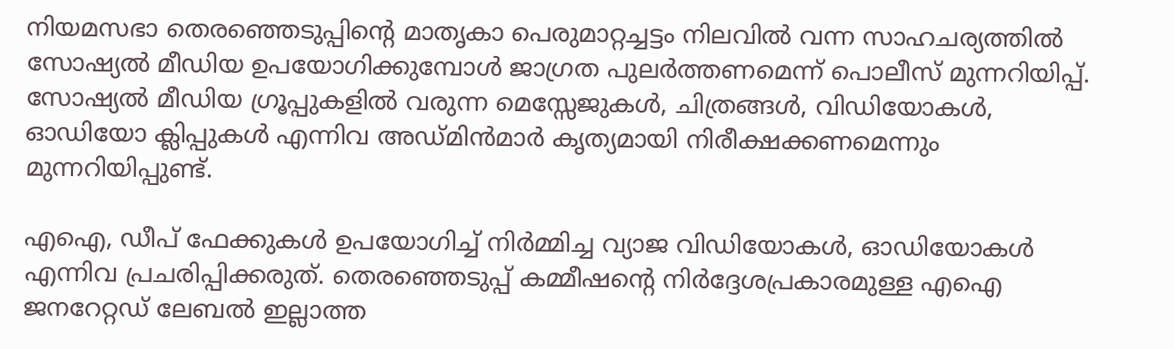നിയമസഭാ തെരഞ്ഞെടുപ്പിന്റെ മാതൃകാ പെരുമാറ്റച്ചട്ടം നിലവില്‍ വന്ന സാഹചര്യത്തില്‍ സോഷ്യല്‍ മീഡിയ ഉപയോഗിക്കുമ്പോള്‍ ജാഗ്രത പുലര്‍ത്തണമെന്ന് പൊലീസ് മുന്നറിയിപ്പ്. സോഷ്യല്‍ മീഡിയ ഗ്രൂപ്പുകളില്‍ വരുന്ന മെസ്സേജുകള്‍, ചിത്രങ്ങള്‍, വിഡിയോകള്‍, ഓഡിയോ ക്ലിപ്പുകള്‍ എന്നിവ അഡ്മിന്‍മാര്‍ കൃത്യമായി നിരീക്ഷക്കണമെന്നും മുന്നറിയിപ്പുണ്ട്.

എഐ, ഡീപ് ഫേക്കുകള്‍ ഉപയോഗിച്ച് നിര്‍മ്മിച്ച വ്യാജ വിഡിയോകള്‍, ഓഡിയോകള്‍ എന്നിവ പ്രചരിപ്പിക്കരുത്. തെരഞ്ഞെടുപ്പ് കമ്മീഷന്റെ നിര്‍ദ്ദേശപ്രകാരമുള്ള എഐ ജനറേറ്റഡ് ലേബല്‍ ഇല്ലാത്ത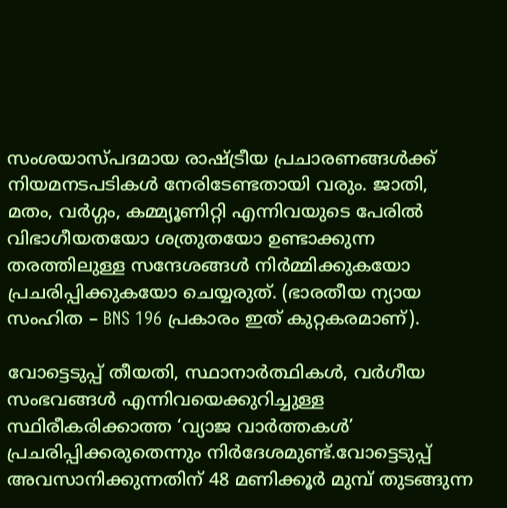സംശയാസ്പദമായ രാഷ്ട്രീയ പ്രചാരണങ്ങള്‍ക്ക് നിയമനടപടികള്‍ നേരിടേണ്ടതായി വരും. ജാതി, മതം, വര്‍ഗ്ഗം, കമ്മ്യൂണിറ്റി എന്നിവയുടെ പേരില്‍ വിഭാഗീയതയോ ശത്രുതയോ ഉണ്ടാക്കുന്ന തരത്തിലുള്ള സന്ദേശങ്ങള്‍ നിര്‍മ്മിക്കുകയോ പ്രചരിപ്പിക്കുകയോ ചെയ്യരുത്. (ഭാരതീയ ന്യായ സംഹിത – BNS 196 പ്രകാരം ഇത് കുറ്റകരമാണ്).

വോട്ടെടുപ്പ് തീയതി, സ്ഥാനാര്‍ത്ഥികള്‍, വര്‍ഗീയ സംഭവങ്ങള്‍ എന്നിവയെക്കുറിച്ചുള്ള സ്ഥിരീകരിക്കാത്ത ‘വ്യാജ വാര്‍ത്തകള്‍’ പ്രചരിപ്പിക്കരുതെന്നും നിര്‍ദേശമുണ്ട്.വോട്ടെടുപ്പ് അവസാനിക്കുന്നതിന് 48 മണിക്കൂര്‍ മുമ്പ് തുടങ്ങുന്ന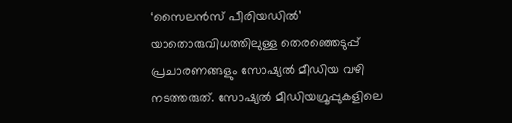‘സൈലന്‍സ് പീരിയഡില്‍’ യാതൊരുവിധത്തിലുള്ള തെരഞ്ഞെടുപ്പ് പ്രചാരണങ്ങളും സോഷ്യല്‍ മീഡിയ വഴി നടത്തരുത്. സോഷ്യല്‍ മീഡിയഗ്രൂപ്പുകളിലെ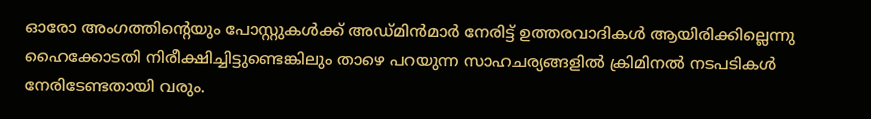ഓരോ അംഗത്തിന്റെയും പോസ്റ്റുകള്‍ക്ക് അഡ്മിന്‍മാര്‍ നേരിട്ട് ഉത്തരവാദികള്‍ ആയിരിക്കില്ലെന്നു ഹൈക്കോടതി നിരീക്ഷിച്ചിട്ടുണ്ടെങ്കിലും താഴെ പറയുന്ന സാഹചര്യങ്ങളില്‍ ക്രിമിനല്‍ നടപടികള്‍ നേരിടേണ്ടതായി വരും.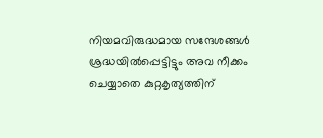നിയമവിരുദ്ധമായ സന്ദേശങ്ങള്‍ ശ്രദ്ധയില്‍പ്പെട്ടിട്ടും അവ നീക്കം ചെയ്യാതെ കുറ്റകൃത്യത്തിന്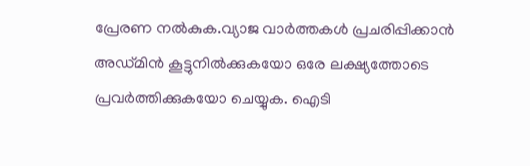പ്രേരണ നല്‍കുക.വ്യാജ വാര്‍ത്തകള്‍ പ്രചരിപ്പിക്കാന്‍ അഡ്മിന്‍ കൂട്ടുനില്‍ക്കുകയോ ഒരേ ലക്ഷ്യത്തോടെ പ്രവര്‍ത്തിക്കുകയോ ചെയ്യുക. ഐടി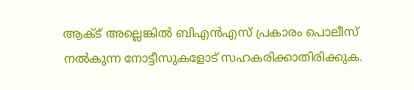ആക്ട് അല്ലെങ്കില്‍ ബിഎന്‍എസ് പ്രകാരം പൊലീസ് നല്‍കുന്ന നോട്ടീസുകളോട് സഹകരിക്കാതിരിക്കുക.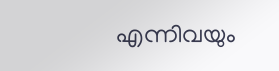എന്നിവയും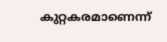കുറ്റകരമാണെന്ന്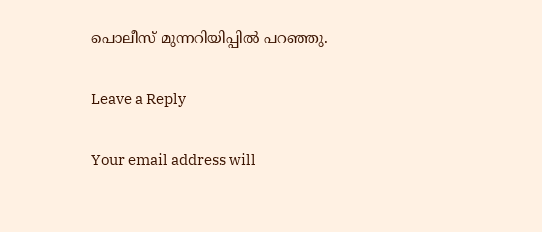പൊലീസ് മുന്നറിയിപ്പില്‍ പറഞ്ഞു.

Leave a Reply

Your email address will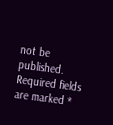not be published. Required fields are marked *